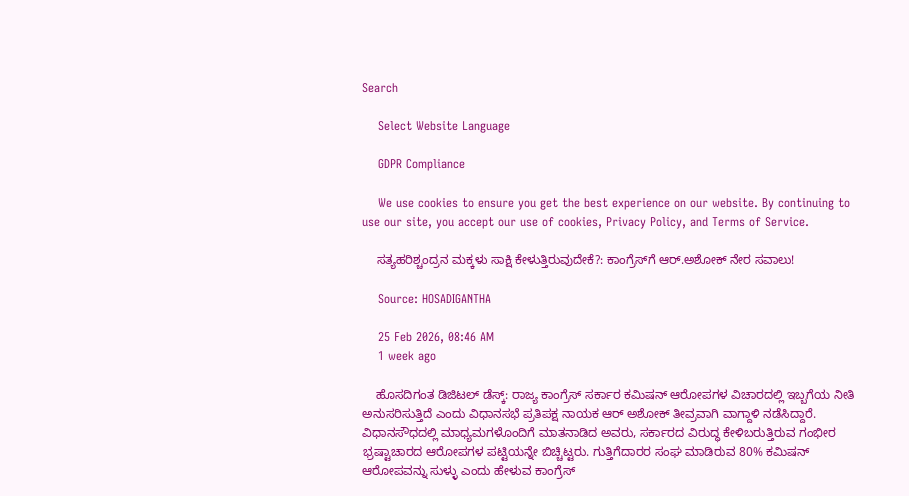Search

    Select Website Language

    GDPR Compliance

    We use cookies to ensure you get the best experience on our website. By continuing to use our site, you accept our use of cookies, Privacy Policy, and Terms of Service.

    ಸತ್ಯಹರಿಶ್ಚಂದ್ರನ ಮಕ್ಕಳು ಸಾಕ್ಷಿ ಕೇಳುತ್ತಿರುವುದೇಕೆ?: ಕಾಂಗ್ರೆಸ್‌ಗೆ ಆರ್.ಅಶೋಕ್ ನೇರ ಸವಾಲು!

    Source: HOSADIGANTHA

    25 Feb 2026, 08:46 AM
    1 week ago

    ಹೊಸದಿಗಂತ ಡಿಜಿಟಲ್ ಡೆಸ್ಕ್: ರಾಜ್ಯ ಕಾಂಗ್ರೆಸ್‌ ಸರ್ಕಾರ ಕಮಿಷನ್‌ ಆರೋಪಗಳ ವಿಚಾರದಲ್ಲಿ ಇಬ್ಬಗೆಯ ನೀತಿ ಅನುಸರಿಸುತ್ತಿದೆ ಎಂದು ವಿಧಾನಸಭೆ ಪ್ರತಿಪಕ್ಷ ನಾಯಕ ಆರ್‌ ಅಶೋಕ್ ತೀವ್ರವಾಗಿ ವಾಗ್ದಾಳಿ ನಡೆಸಿದ್ದಾರೆ. ವಿಧಾನಸೌಧದಲ್ಲಿ ಮಾಧ್ಯಮಗಳೊಂದಿಗೆ ಮಾತನಾಡಿದ ಅವರು, ಸರ್ಕಾರದ ವಿರುದ್ಧ ಕೇಳಿಬರುತ್ತಿರುವ ಗಂಭೀರ ಭ್ರಷ್ಟಾಚಾರದ ಆರೋಪಗಳ ಪಟ್ಟಿಯನ್ನೇ ಬಿಚ್ಚಿಟ್ಟರು. ಗುತ್ತಿಗೆದಾರರ ಸಂಘ ಮಾಡಿರುವ 80% ಕಮಿಷನ್ ಆರೋಪವನ್ನು ಸುಳ್ಳು ಎಂದು ಹೇಳುವ ಕಾಂಗ್ರೆಸ್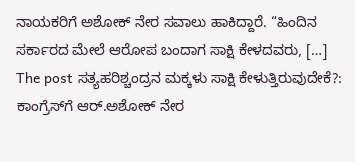ನಾಯಕರಿಗೆ ಅಶೋಕ್ ನೇರ ಸವಾಲು ಹಾಕಿದ್ದಾರೆ. “ಹಿಂದಿನ ಸರ್ಕಾರದ ಮೇಲೆ ಆರೋಪ ಬಂದಾಗ ಸಾಕ್ಷಿ ಕೇಳದವರು, […] The post ಸತ್ಯಹರಿಶ್ಚಂದ್ರನ ಮಕ್ಕಳು ಸಾಕ್ಷಿ ಕೇಳುತ್ತಿರುವುದೇಕೆ?: ಕಾಂಗ್ರೆಸ್‌ಗೆ ಆರ್.ಅಶೋಕ್ ನೇರ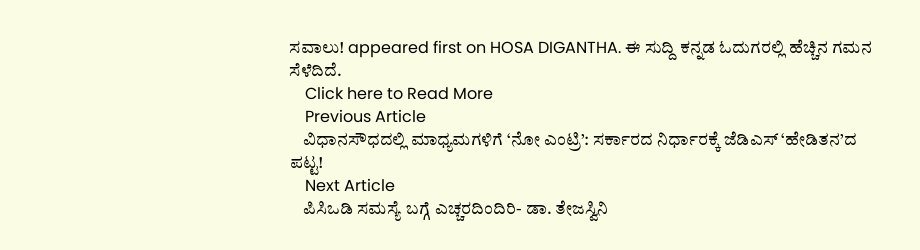ಸವಾಲು! appeared first on HOSA DIGANTHA. ಈ ಸುದ್ದಿ ಕನ್ನಡ ಓದುಗರಲ್ಲಿ ಹೆಚ್ಚಿನ ಗಮನ ಸೆಳೆದಿದೆ.
    Click here to Read More
    Previous Article
    ವಿಧಾನಸೌಧದಲ್ಲಿ ಮಾಧ್ಯಮಗಳಿಗೆ ‘ನೋ ಎಂಟ್ರಿ’: ಸರ್ಕಾರದ ನಿರ್ಧಾರಕ್ಕೆ ಜೆಡಿಎಸ್ ‘ಹೇಡಿತನ’ದ ಪಟ್ಟ!
    Next Article
    ಪಿಸಿಒಡಿ ಸಮಸ್ಯೆ ಬಗ್ಗೆ ಎಚ್ಚರದಿಂದಿರಿ- ಡಾ. ತೇಜಸ್ವಿನಿ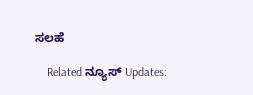ಸಲಹೆ

    Related ನ್ಯೂಸ್ Updates: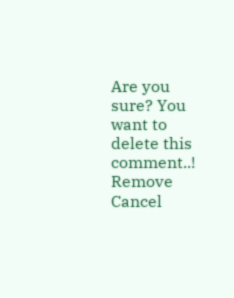Are you sure? You want to delete this comment..! Remove Cancel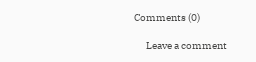Comments (0)

      Leave a comment